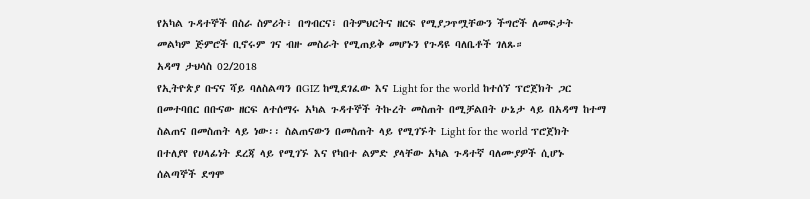የአካል ጉዳተኞች በስራ ስምሪት፣ በግብርና፣ በትምህርትና ዘርፍ የሚያጋጥሟቸውን ችግሮች ለመፍታት መልካም ጅምሮች ቢኖሩም ገና ብዙ መስራት የሚጠይቅ መሆኑን የጉዳዩ ባለቤቶች ገለጹ።
አዳማ ታህሳስ 02/2018
የኢትዮጵያ ቡናና ሻይ ባለስልጣን በGIZ ከሚደገፈው እና Light for the world ከተሰኘ ፕሮጀክት ጋር በመተባበር በቡናው ዘርፍ ለተሰማሩ አካል ጉዳተኞች ትኩረት መስጠት በሚቻልበት ሁኔታ ላይ በአዳማ ከተማ ስልጠና በመስጠት ላይ ነው፡፡ ስልጠናውን በመስጠት ላይ የሚገኙት Light for the world ፕሮጀክት በተለያየ የሀላፊነት ደረጃ ላይ የሚገኙ እና የካበተ ልምድ ያላቸው አካል ጉዳተኛ ባለሙያዎች ሲሆኑ ሰልጣኞች ደግሞ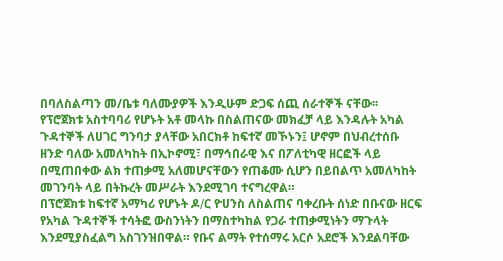በባለስልጣን መ/ቤቱ ባለሙያዎች እንዲሁም ድጋፍ ሰጪ ሰራተኞች ናቸው፡፡
የፕሮጀክቱ አስተባባሪ የሆኑት አቶ መላኩ በስልጠናው መክፈቻ ላይ እንዳሉት አካል ጉዳተኞች ለሀገር ግንባታ ያላቸው አበርክቶ ከፍተኛ መኾኑን፤ ሆኖም በህብረተሰቡ ዘንድ ባለው አመለካከት በኢኮኖሚ፣ በማኅበራዊ እና በፖለቲካዊ ዘርፎች ላይ በሚጠበቀው ልክ ተጠቃሚ አለመሆናቸውን የጠቆሙ ሲሆን በይበልጥ አመለካከት መገንባት ላይ በትኩረት መሥራት እንደሚገባ ተናግረዋል።
በፕሮጀክቱ ከፍተኛ አማካሪ የሆኑት ዶ∕ር ዮሀንስ ለስልጠና ባቀረቡት ሰነድ በቡናው ዘርፍ የአካል ጉዳተኞች ተሳትፎ ውስንነትን በማስተካከል የጋራ ተጠቃሚነትን ማጉላት እንደሚያስፈልግ አስገንዝበዋል። የቡና ልማት የተሰማሩ አርሶ አደሮች እንደልባቸው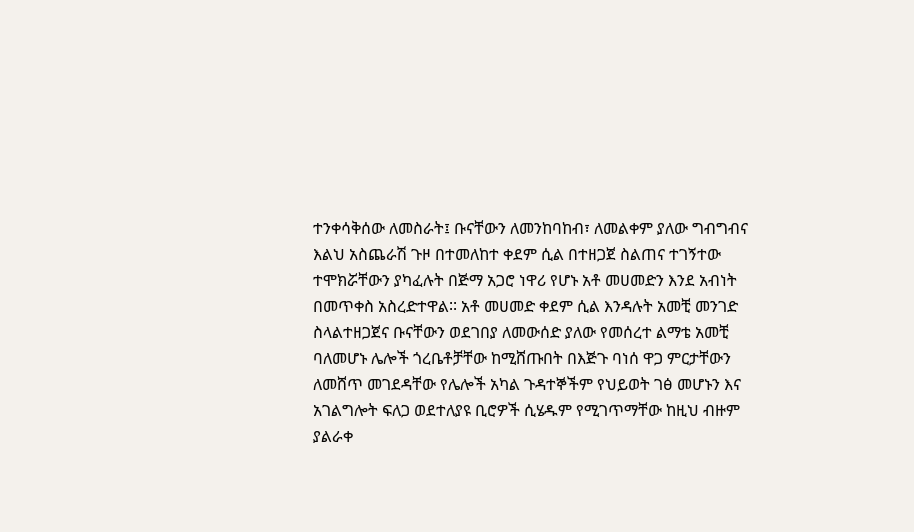ተንቀሳቅሰው ለመስራት፤ ቡናቸውን ለመንከባከብ፣ ለመልቀም ያለው ግብግብና እልህ አስጨራሽ ጉዞ በተመለከተ ቀደም ሲል በተዘጋጀ ስልጠና ተገኝተው ተሞክሯቸውን ያካፈሉት በጅማ አጋሮ ነዋሪ የሆኑ አቶ መሀመድን እንደ አብነት በመጥቀስ አስረድተዋል∶∶ አቶ መሀመድ ቀደም ሲል እንዳሉት አመቺ መንገድ ስላልተዘጋጀና ቡናቸውን ወደገበያ ለመውሰድ ያለው የመሰረተ ልማቴ አመቺ ባለመሆኑ ሌሎች ጎረቤቶቻቸው ከሚሸጡበት በእጅጉ ባነሰ ዋጋ ምርታቸውን ለመሸጥ መገደዳቸው የሌሎች አካል ጉዳተኞችም የህይወት ገፅ መሆኑን እና አገልግሎት ፍለጋ ወደተለያዩ ቢሮዎች ሲሄዱም የሚገጥማቸው ከዚህ ብዙም ያልራቀ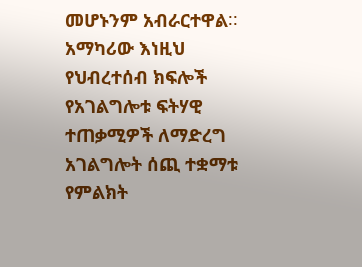መሆኑንም አብራርተዋል∶∶
አማካሪው እነዚህ የህብረተሰብ ክፍሎች የአገልግሎቱ ፍትሃዊ ተጠቃሚዎች ለማድረግ አገልግሎት ሰጪ ተቋማቱ የምልክት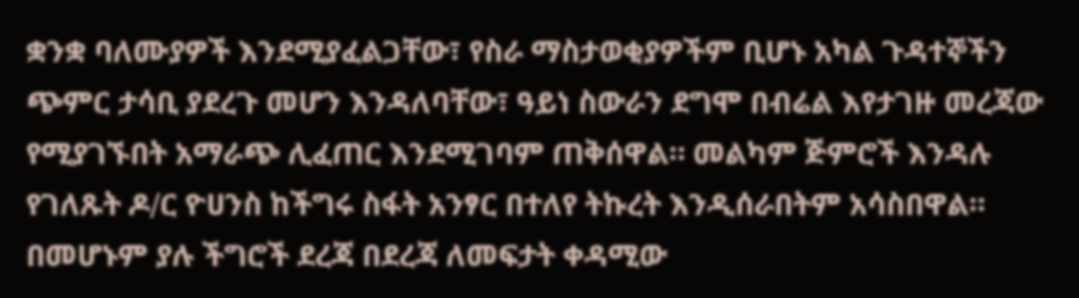ቋንቋ ባለሙያዎች እንደሚያፈልጋቸው፣ የስራ ማስታወቂያዎችም ቢሆኑ አካል ጉዳተኞችን ጭምር ታሳቢ ያደረጉ መሆን እንዳለባቸው፣ ዓይነ ስውራን ደግሞ በብሬል እየታገዙ መረጃው የሚያገኙበት አማራጭ ሊፈጠር እንደሚገባም ጠቅሰዋል። መልካም ጅምሮች እንዳሉ የገለጹት ዶ∕ር ዮሀንስ ከችግሩ ስፋት አንፃር በተለየ ትኩረት እንዲሰራበትም አሳስበዋል።
በመሆኑም ያሉ ችግሮች ደረጃ በደረጃ ለመፍታት ቀዳሚው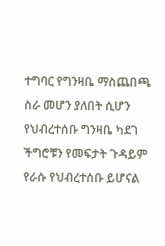ተግባር የግንዛቤ ማስጨበጫ ስራ መሆን ያለበት ሲሆን የህብረተሰቡ ግንዛቤ ካደገ ችግሮቹን የመፍታት ጉዳይም የራሱ የህብረተሰቡ ይሆናል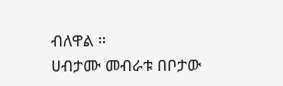ብለዋል ።
ሀብታሙ መብራቱ በቦታው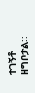ተገኝቶ ዘግቦታል∶∶